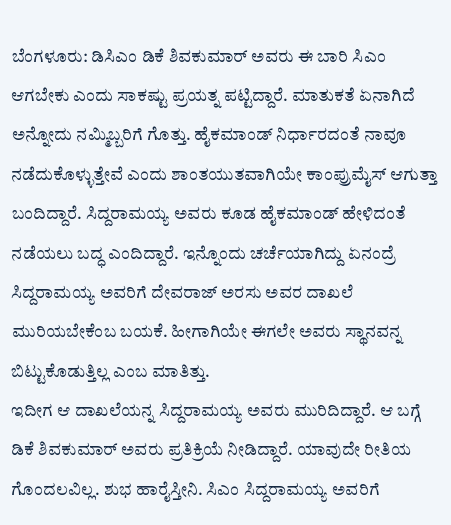ಬೆಂಗಳೂರು: ಡಿಸಿಎಂ ಡಿಕೆ ಶಿವಕುಮಾರ್ ಅವರು ಈ ಬಾರಿ ಸಿಎಂ ಆಗಬೇಕು ಎಂದು ಸಾಕಷ್ಟು ಪ್ರಯತ್ನ ಪಟ್ಟಿದ್ದಾರೆ. ಮಾತುಕತೆ ಏನಾಗಿದೆ ಅನ್ನೋದು ನಮ್ಮಿಬ್ಬರಿಗೆ ಗೊತ್ತು. ಹೈಕಮಾಂಡ್ ನಿರ್ಧಾರದಂತೆ ನಾವೂ ನಡೆದುಕೊಳ್ಳುತ್ತೇವೆ ಎಂದು ಶಾಂತಯುತವಾಗಿಯೇ ಕಾಂಪ್ರುಮೈಸ್ ಆಗುತ್ತಾ ಬಂದಿದ್ದಾರೆ. ಸಿದ್ದರಾಮಯ್ಯ ಅವರು ಕೂಡ ಹೈಕಮಾಂಡ್ ಹೇಳಿದಂತೆ ನಡೆಯಲು ಬದ್ಧ ಎಂದಿದ್ದಾರೆ. ಇನ್ನೊಂದು ಚರ್ಚೆಯಾಗಿದ್ದು ಏನಂದ್ರೆ ಸಿದ್ದರಾಮಯ್ಯ ಅವರಿಗೆ ದೇವರಾಜ್ ಅರಸು ಅವರ ದಾಖಲೆ ಮುರಿಯಬೇಕೆಂಬ ಬಯಕೆ. ಹೀಗಾಗಿಯೇ ಈಗಲೇ ಅವರು ಸ್ಥಾನವನ್ನ ಬಿಟ್ಟುಕೊಡುತ್ತಿಲ್ಲ ಎಂಬ ಮಾತಿತ್ತು.
ಇದೀಗ ಆ ದಾಖಲೆಯನ್ನ ಸಿದ್ದರಾಮಯ್ಯ ಅವರು ಮುರಿದಿದ್ದಾರೆ. ಆ ಬಗ್ಗೆ ಡಿಕೆ ಶಿವಕುಮಾರ್ ಅವರು ಪ್ರತಿಕ್ರಿಯೆ ನೀಡಿದ್ದಾರೆ. ಯಾವುದೇ ರೀತಿಯ ಗೊಂದಲವಿಲ್ಲ. ಶುಭ ಹಾರೈಸ್ತೀನಿ. ಸಿಎಂ ಸಿದ್ದರಾಮಯ್ಯ ಅವರಿಗೆ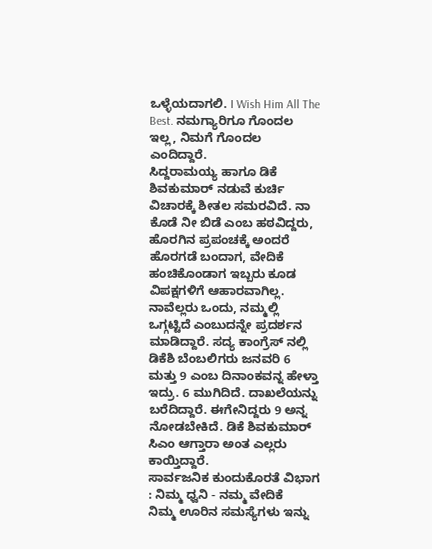ಒಳ್ಳೆಯದಾಗಲಿ. I Wish Him All The Best. ನಮಗ್ಯಾರಿಗೂ ಗೊಂದಲ ಇಲ್ಲ, ನಿಮಗೆ ಗೊಂದಲ ಎಂದಿದ್ದಾರೆ.
ಸಿದ್ದರಾಮಯ್ಯ ಹಾಗೂ ಡಿಕೆ ಶಿವಕುಮಾರ್ ನಡುವೆ ಕುರ್ಚಿ ವಿಚಾರಕ್ಕೆ ಶೀತಲ ಸಮರವಿದೆ. ನಾ ಕೊಡೆ ನೀ ಬಿಡೆ ಎಂಬ ಹಠವಿದ್ದರು, ಹೊರಗಿನ ಪ್ರಪಂಚಕ್ಕೆ ಅಂದರೆ ಹೊರಗಡೆ ಬಂದಾಗ, ವೇದಿಕೆ ಹಂಚಿಕೊಂಡಾಗ ಇಬ್ಬರು ಕೂಡ ವಿಪಕ್ಷಗಳಿಗೆ ಆಹಾರವಾಗಿಲ್ಲ. ನಾವೆಲ್ಲರು ಒಂದು, ನಮ್ಮಲ್ಲಿ ಒಗ್ಗಟ್ಟಿದೆ ಎಂಬುದನ್ನೇ ಪ್ರದರ್ಶನ ಮಾಡಿದ್ದಾರೆ. ಸದ್ಯ ಕಾಂಗ್ರೆಸ್ ನಲ್ಲಿ ಡಿಕೆಶಿ ಬೆಂಬಲಿಗರು ಜನವರಿ 6 ಮತ್ತು 9 ಎಂಬ ದಿನಾಂಕವನ್ನ ಹೇಳ್ತಾ ಇದ್ರು. 6 ಮುಗಿದಿದೆ. ದಾಖಲೆಯನ್ನು ಬರೆದಿದ್ದಾರೆ. ಈಗೇನಿದ್ದರು 9 ಅನ್ನ ನೋಡಬೇಕಿದೆ. ಡಿಕೆ ಶಿವಕುಮಾರ್ ಸಿಎಂ ಆಗ್ತಾರಾ ಅಂತ ಎಲ್ಲರು ಕಾಯ್ತಿದ್ದಾರೆ.
ಸಾರ್ವಜನಿಕ ಕುಂದುಕೊರತೆ ವಿಭಾಗ : ನಿಮ್ಮ ಧ್ವನಿ - ನಮ್ಮ ವೇದಿಕೆ
ನಿಮ್ಮ ಊರಿನ ಸಮಸ್ಯೆಗಳು ಇನ್ನು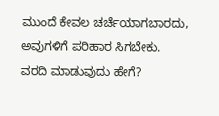ಮುಂದೆ ಕೇವಲ ಚರ್ಚೆಯಾಗಬಾರದು, ಅವುಗಳಿಗೆ ಪರಿಹಾರ ಸಿಗಬೇಕು.
ವರದಿ ಮಾಡುವುದು ಹೇಗೆ?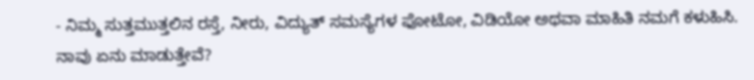- ನಿಮ್ಮ ಸುತ್ತಮುತ್ತಲಿನ ರಸ್ತೆ, ನೀರು, ವಿದ್ಯುತ್ ಸಮಸ್ಯೆಗಳ ಫೋಟೋ, ವಿಡಿಯೋ ಅಥವಾ ಮಾಹಿತಿ ನಮಗೆ ಕಳುಹಿಸಿ.
ನಾವು ಏನು ಮಾಡುತ್ತೇವೆ?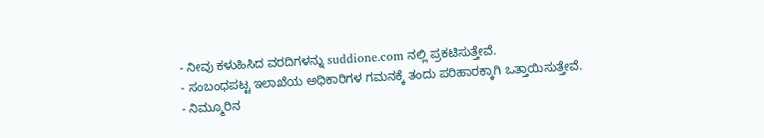- ನೀವು ಕಳುಹಿಸಿದ ವರದಿಗಳನ್ನು suddione.com ನಲ್ಲಿ ಪ್ರಕಟಿಸುತ್ತೇವೆ.
- ಸಂಬಂಧಪಟ್ಟ ಇಲಾಖೆಯ ಅಧಿಕಾರಿಗಳ ಗಮನಕ್ಕೆ ತಂದು ಪರಿಹಾರಕ್ಕಾಗಿ ಒತ್ತಾಯಿಸುತ್ತೇವೆ.
- ನಿಮ್ಮೂರಿನ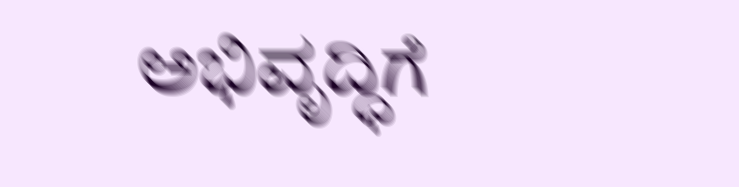ಅಭಿವೃದ್ಧಿಗೆ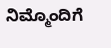ನಿಮ್ಮೊಂದಿಗೆ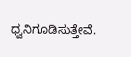ಧ್ವನಿಗೂಡಿಸುತ್ತೇವೆ.